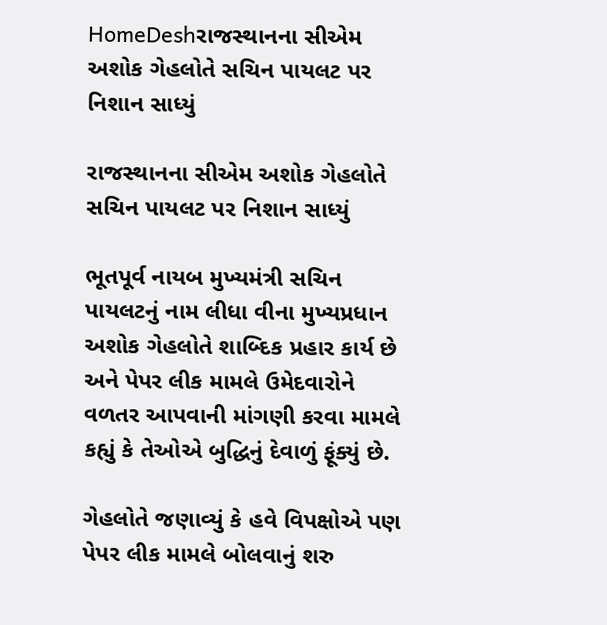HomeDeshરાજસ્થાનના સીએમ અશોક ગેહલોતે સચિન પાયલટ પર નિશાન સાધ્યું

રાજસ્થાનના સીએમ અશોક ગેહલોતે સચિન પાયલટ પર નિશાન સાધ્યું

ભૂતપૂર્વ નાયબ મુખ્યમંત્રી સચિન પાયલટનું નામ લીધા વીના મુખ્યપ્રધાન અશોક ગેહલોતે શાબ્દિક પ્રહાર કાર્ય છે અને પેપર લીક મામલે ઉમેદવારોને વળતર આપવાની માંગણી કરવા મામલે કહ્યું કે તેઓએ બુદ્ધિનું દેવાળું ફૂંક્યું છે.

ગેહલોતે જણાવ્યું કે હવે વિપક્ષોએ પણ પેપર લીક મામલે બોલવાનું શરુ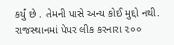કર્યું છે . તેમની પાસે અન્ય કોઈ મુદ્દો નથી. રાજસ્થાનમાં પેપર લીક કરનારા ૨૦૦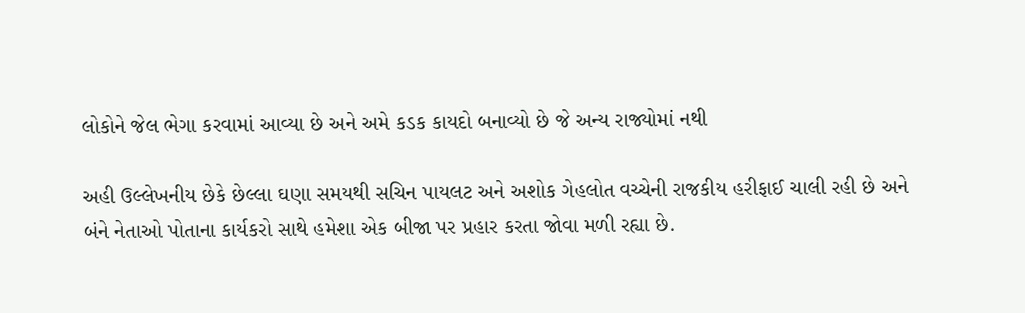લોકોને જેલ ભેગા કરવામાં આવ્યા છે અને અમે કડક કાયદો બનાવ્યો છે જે અન્ય રાજ્યોમાં નથી

અહી ઉલ્લેખનીય છેકે છેલ્લા ઘણા સમયથી સચિન પાયલટ અને અશોક ગેહલોત વચ્ચેની રાજકીય હરીફાઈ ચાલી રહી છે અને બંને નેતાઓ પોતાના કાર્યકરો સાથે હમેશા એક બીજા પર પ્રહાર કરતા જોવા મળી રહ્યા છે.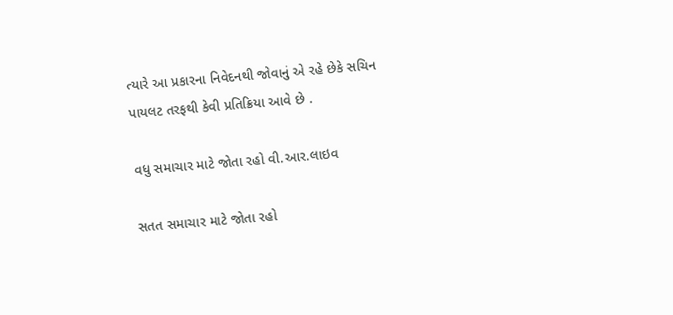ત્યારે આ પ્રકારના નિવેદનથી જોવાનું એ રહે છેકે સચિન પાયલટ તરફથી કેવી પ્રતિક્રિયા આવે છે .

વધુ સમાચાર માટે જોતા રહો વી.આર.લાઇવ

સતત સમાચાર માટે જોતા રહો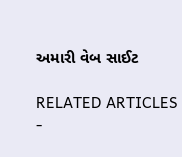અમારી વેબ સાઈટ

RELATED ARTICLES
-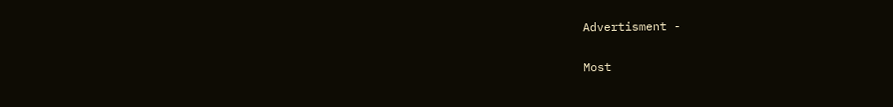Advertisment -

Most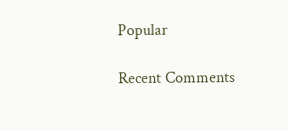Popular

Recent Comments